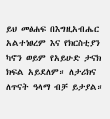ይህ መፅሐፍ በእግዚአብሔር አልተነፀረም እና የክርስቲያን ካኖን ወይም የአይሁድ ታናክ ክፍል አይደለም። ለታሪክና ለጥናት ዓላማ ብቻ ይታያል።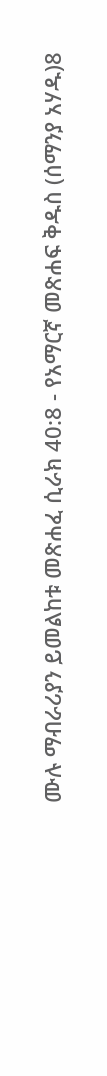ሙሉ ማብራሪያን ይመልከቱ መጽሐፈ ሲራክ 40:8 - የአማርኛ መጽሐፍ ቅዱስ (ሰማንያ አሃዱ)8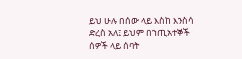ይህ ሁሉ በሰው ላይ እስከ እንስሳ ድረስ አለ፤ ይህም በኀጢአተኞች ሰዎች ላይ ሰባት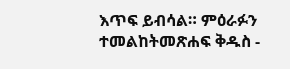እጥፍ ይብሳል። ምዕራፉን ተመልከትመጽሐፍ ቅዱስ -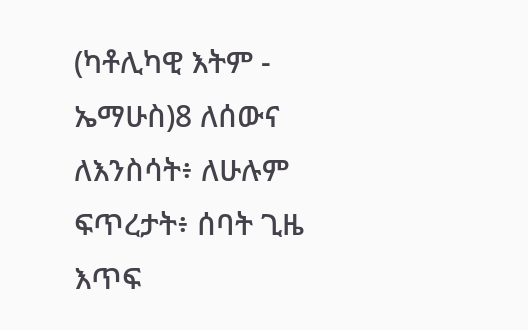(ካቶሊካዊ እትም - ኤማሁስ)8 ለሰውና ለእንስሳት፥ ለሁሉም ፍጥረታት፥ ሰባት ጊዜ እጥፍ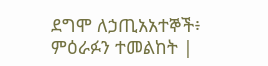ደግሞ ለኃጢአአተኞች፥ ምዕራፉን ተመልከት |